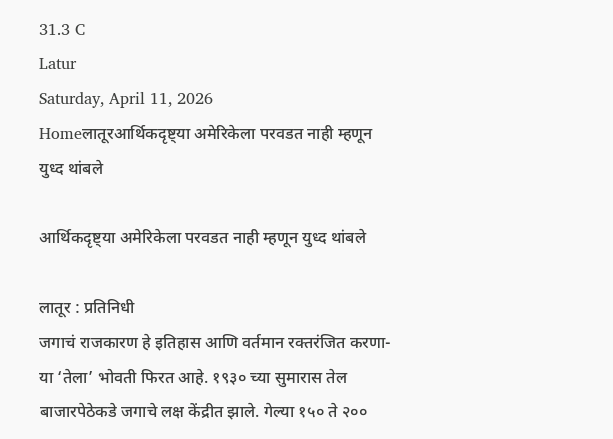31.3 C
Latur
Saturday, April 11, 2026
Homeलातूरआर्थिकदृष्ट्या अमेरिकेला परवडत नाही म्हणून युध्द थांबले

आर्थिकदृष्ट्या अमेरिकेला परवडत नाही म्हणून युध्द थांबले

लातूर : प्रतिनिधी
जगाचं राजकारण हे इतिहास आणि वर्तमान रक्तरंजित करणा-या ‘तेला’ भोवती फिरत आहे. १९३० च्या सुमारास तेल बाजारपेठेकडे जगाचे लक्ष केंद्रीत झाले. गेल्या १५० ते २००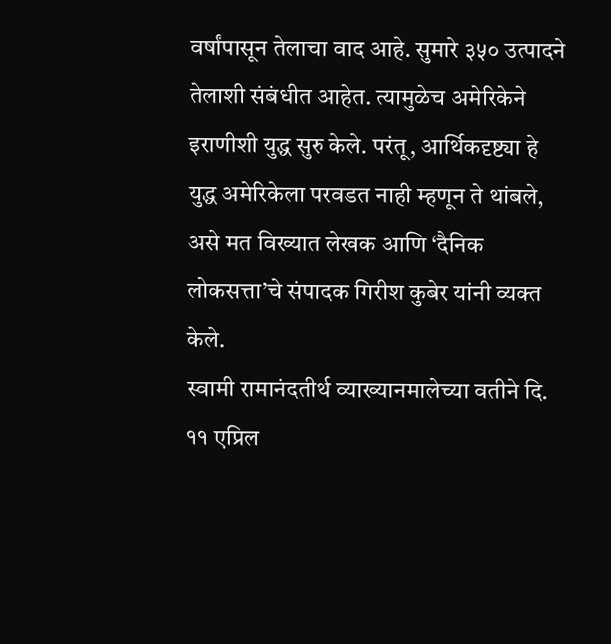वर्षांपासून तेलाचा वाद आहे. सुमारे ३५० उत्पादने तेलाशी संबंधीत आहेत. त्यामुळेच अमेरिकेने इराणीशी युद्ध सुरु केले. परंतू, आर्थिकदृष्ट्या हे युद्ध अमेरिकेला परवडत नाही म्हणून ते थांबले, असे मत विख्यात लेखक आणि ‘दैनिक लोकसत्ता’चे संपादक गिरीश कुबेर यांनी व्यक्त केले.
स्वामी रामानंदतीर्थ व्याख्यानमालेच्या वतीने दि. ११ एप्रिल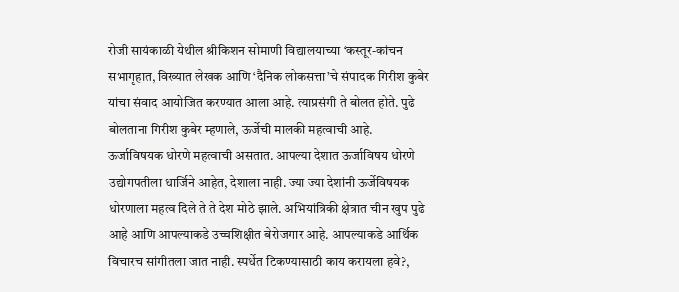रोजी सायंकाळी येथील श्रीकिशन सोमाणी विद्यालयाच्या ‘कस्तूर-कांचन सभागृहात, विख्यात लेखक आणि ‘दैनिक लोकसत्ता’चे संपादक गिरीश कुबेर यांचा संवाद आयोजित करण्यात आला आहे. त्याप्रसंगी ते बोलत होते. पुढे बोलताना गिरीश कुबेर म्हणाले, ऊर्जेची मालकी महत्वाची आहे. ऊर्जाविषयक धोरणे महत्वाची असतात. आपल्या देशात ऊर्जाविषय धोरणे उद्योगपतीला धार्जिने आहेत, देशाला नाही. ज्या ज्या देशांनी ऊर्जेविषयक  धोरणाला महत्व दिले ते ते देश मोठे झाले. अभियांत्रिकी क्षेत्रात चीन खुप पुढे आहे आणि आपल्याकडे उच्चशिक्षीत बेरोजगार आहे. आपल्याकडे आर्थिक विचारच सांगीतला जात नाही. स्पर्धेत टिकण्यासाठी काय करायला हवे?,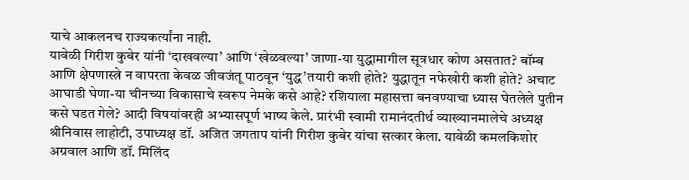याचे आकलनच राज्यकर्त्यांना नाही.
यावेळी गिरीश कुबेर यांनी ‘दाखवल्या’ आणि ‘खेळवल्या’ जाणा-या युद्धामागील सूत्रधार कोण असतात? बॉम्ब आणि क्षेपणास्त्रे न वापरता केवळ जीवजंतू पाठवून ‘युद्ध’तयारी कशी होते? युद्धातून नफेखोरी कशी होते? अचाट आघाडी घेणा-या चीनच्या विकासाचे स्वरूप नेमके कसे आहे? रशियाला महासत्ता बनवण्याचा ध्यास घेतलेले पुतीन कसे घडत गेले? आदी विषयांवरही अभ्यासपूर्ण भाष्य केले. प्रारंभी स्वामी रामानंदतीर्थ व्याख्यानमालेचे अध्यक्ष श्रीनिवास लाहोटी, उपाध्यक्ष डॉ. अजित जगताप यांनी गिरीश कुबेर यांचा सत्कार केला. यावेळी कमलकिशोर अग्रवाल आणि डॉ. मिलिंद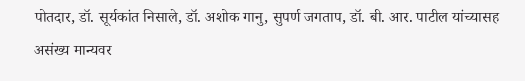पोतदार, डॉ. सूर्यकांत निसाले, डॉ. अशोक गानु, सुपर्ण जगताप, डॉ. बी. आर. पाटील यांच्यासह असंख्य मान्यवर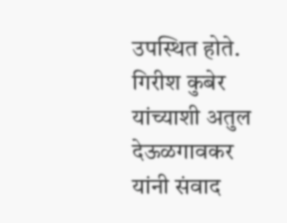उपस्थित होते. गिरीश कुबेर यांच्याशी अतुल देऊळगावकर यांनी संवाद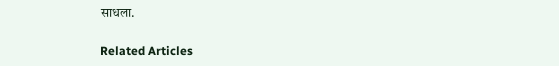साधला.

Related Articles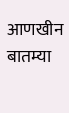आणखीन बातम्या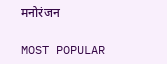मनोरंजन

MOST POPULAR